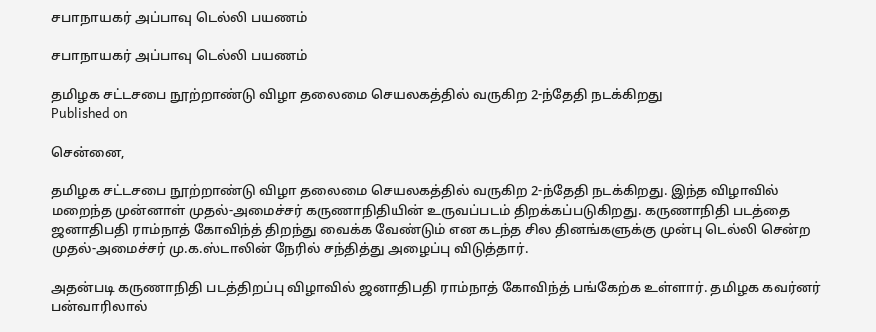சபாநாயகர் அப்பாவு டெல்லி பயணம்

சபாநாயகர் அப்பாவு டெல்லி பயணம்

தமிழக சட்டசபை நூற்றாண்டு விழா தலைமை செயலகத்தில் வருகிற 2-ந்தேதி நடக்கிறது
Published on

சென்னை,

தமிழக சட்டசபை நூற்றாண்டு விழா தலைமை செயலகத்தில் வருகிற 2-ந்தேதி நடக்கிறது. இந்த விழாவில் மறைந்த முன்னாள் முதல்-அமைச்சர் கருணாநிதியின் உருவப்படம் திறக்கப்படுகிறது. கருணாநிதி படத்தை ஜனாதிபதி ராம்நாத் கோவிந்த் திறந்து வைக்க வேண்டும் என கடந்த சில தினங்களுக்கு முன்பு டெல்லி சென்ற முதல்-அமைச்சர் மு.க.ஸ்டாலின் நேரில் சந்தித்து அழைப்பு விடுத்தார்.

அதன்படி கருணாநிதி படத்திறப்பு விழாவில் ஜனாதிபதி ராம்நாத் கோவிந்த் பங்கேற்க உள்ளார். தமிழக கவர்னர் பன்வாரிலால்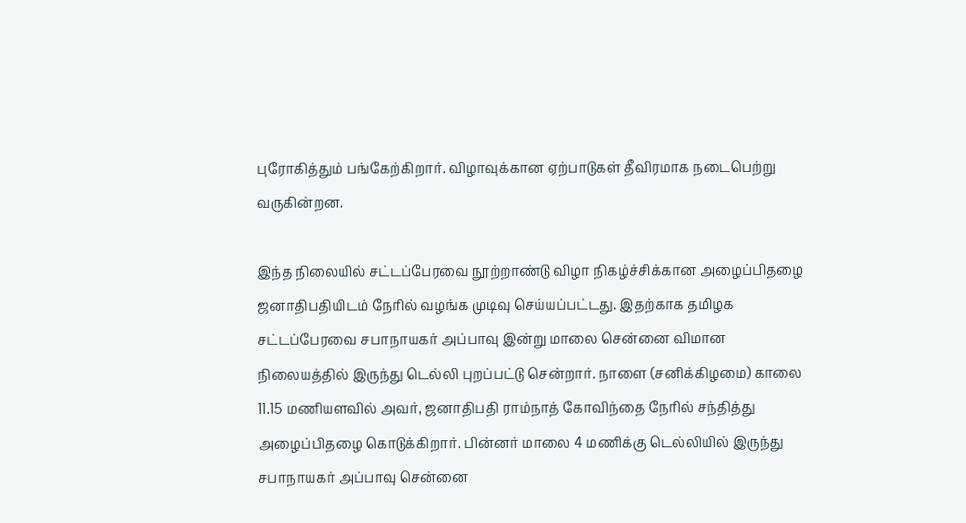புரோகித்தும் பங்கேற்கிறார். விழாவுக்கான ஏற்பாடுகள் தீவிரமாக நடைபெற்று வருகின்றன.

இந்த நிலையில் சட்டப்பேரவை நூற்றாண்டு விழா நிகழ்ச்சிக்கான அழைப்பிதழை ஜனாதிபதியிடம் நேரில் வழங்க முடிவு செய்யப்பட்டது. இதற்காக தமிழக சட்டப்பேரவை சபாநாயகர் அப்பாவு இன்று மாலை சென்னை விமான நிலையத்தில் இருந்து டெல்லி புறப்பட்டு சென்றார். நாளை (சனிக்கிழமை) காலை 11.15 மணியளவில் அவர், ஜனாதிபதி ராம்நாத் கோவிந்தை நேரில் சந்தித்து அழைப்பிதழை கொடுக்கிறார். பின்னர் மாலை 4 மணிக்கு டெல்லியில் இருந்து சபாநாயகர் அப்பாவு சென்னை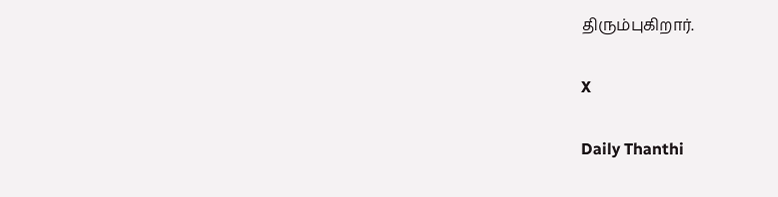திரும்புகிறார்.

X

Daily Thanthi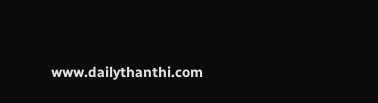www.dailythanthi.com